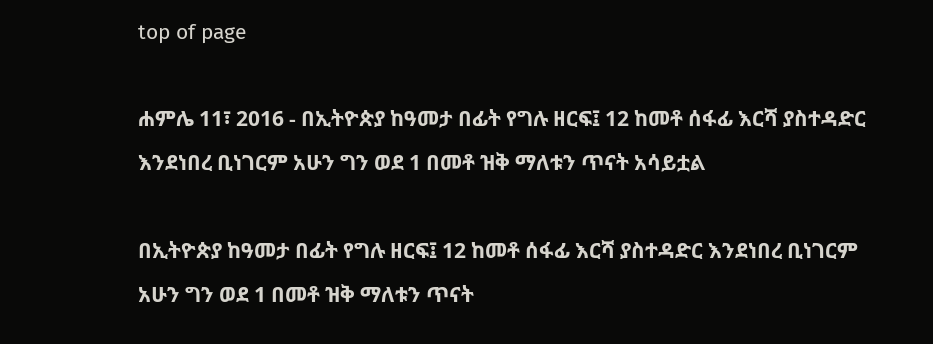top of page

ሐምሌ 11፣ 2016 - በኢትዮጵያ ከዓመታ በፊት የግሉ ዘርፍ፤ 12 ከመቶ ሰፋፊ እርሻ ያስተዳድር እንደነበረ ቢነገርም አሁን ግን ወደ 1 በመቶ ዝቅ ማለቱን ጥናት አሳይቷል

በኢትዮጵያ ከዓመታ በፊት የግሉ ዘርፍ፤ 12 ከመቶ ሰፋፊ እርሻ ያስተዳድር እንደነበረ ቢነገርም አሁን ግን ወደ 1 በመቶ ዝቅ ማለቱን ጥናት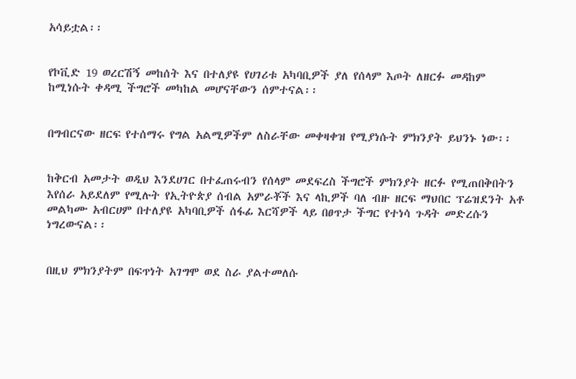አሳይቷል፡፡


የኮቪድ 19 ወረርሽኝ መከሰት እና በተለያዩ የሀገሪቱ አካባቢዎች ያለ የሰላም እጦት ለዘርፉ መዳከም ከሚነሱት ቀዳሚ ችግሮች መካከል መሆናቸውን ሰምተናል፡፡


በግብርናው ዘርፍ የተሰማሩ የግል አልሚዎችም ለስራቸው መቀዛቀዝ የሚያነሱት ምክንያት ይህንኑ ነው፡፡


ከቅርብ አመታት ወዲህ እንደሀገር በተፈጠሩብን የሰላም መደፍረስ ችግሮች ምክንያት ዘርፉ የሚጠበቅበትን እየሰራ አይደለም የሚሉት የኢትዮጵያ ሰብል አምራቾች እና ላኪዎች ባለ ብዙ ዘርፍ ማህበር ፕሬዝደንት አቶ መልካሙ አብርሀም በተለያዩ አካባቢዎች ሰፋፊ እርሻዎች ላይ በፀጥታ ችግር የተነሳ ጉዳት መድረሱን ነግረውናል፡፡


በዚህ ምክንያትም በፍጥነት አገግሞ ወደ ስራ ያልተመለሱ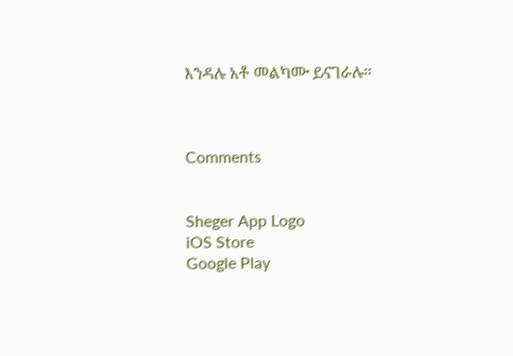እንዳሉ አቶ መልካሙ ይናገራሉ፡፡



Comments


Sheger App Logo
iOS Store
Google Play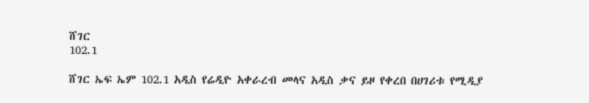ሸገር
102.1

ሸገር ኤፍ ኤም 102.1 አዲስ የሬዲዮ አቀራረብ መላና አዲስ ቃና ይዞ የቀረበ በሀገሪቱ የሚዲያ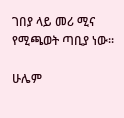ገበያ ላይ መሪ ሚና የሚጫወት ጣቢያ ነው፡፡

ሁሌም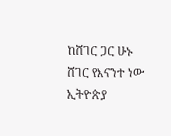ከሸገር ጋር ሁኑ
ሸገር የእናንተ ነው
ኢትዮጵያ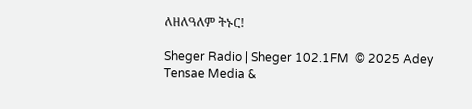ለዘለዓለም ትኑር!

Sheger Radio | Sheger 102.1FM  © 2025 Adey Tensae Media &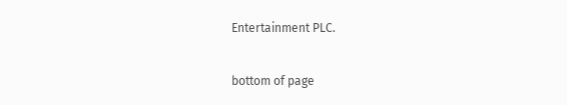Entertainment PLC.

bottom of page